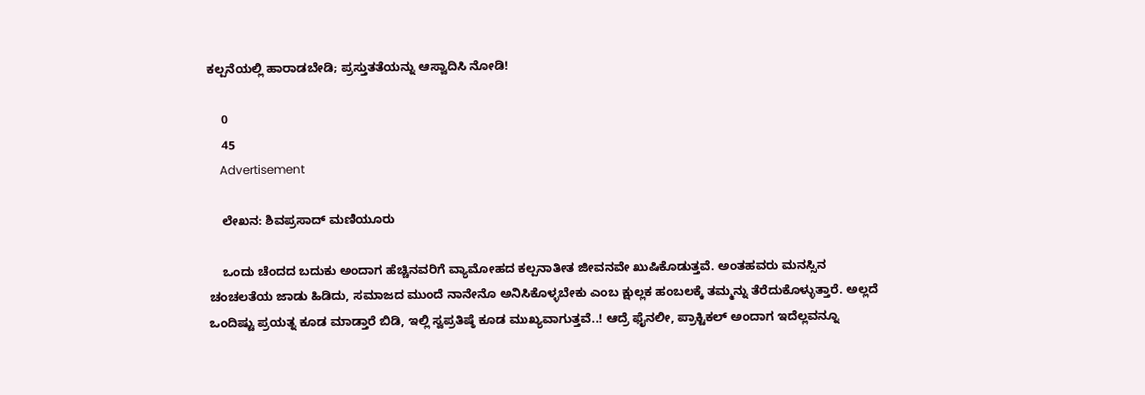ಕಲ್ಪನೆಯಲ್ಲಿ ಹಾರಾಡಬೇಡಿ; ಪ್ರಸ್ತುತತೆಯನ್ನು ಆಸ್ವಾದಿಸಿ ನೋಡಿ!

    0
    45
    Advertisement

    ಲೇಖನ: ಶಿವಪ್ರಸಾದ್ ಮಣಿಯೂರು

    ಒಂದು ಚೆಂದದ ಬದುಕು ಅಂದಾಗ ಹೆಚ್ಚಿನವರಿಗೆ ವ್ಯಾಮೋಹದ ಕಲ್ಪನಾತೀತ ಜೀವನವೇ ಖುಷಿಕೊಡುತ್ತವೆ. ಅಂತಹವರು ಮನಸ್ಸಿನ ಚಂಚಲತೆಯ ಜಾಡು ಹಿಡಿದು, ಸಮಾಜದ ಮುಂದೆ ನಾನೇನೊ ಅನಿಸಿಕೊಳ್ಳಬೇಕು ಎಂಬ ಕ್ಷುಲ್ಲಕ ಹಂಬಲಕ್ಕೆ ತಮ್ಮನ್ನು ತೆರೆದುಕೊಳ್ಳುತ್ತಾರೆ. ಅಲ್ಲದೆ ಒಂದಿಷ್ಟು ಪ್ರಯತ್ನ ಕೂಡ ಮಾಡ್ತಾರೆ ಬಿಡಿ, ಇಲ್ಲಿ ಸ್ವಪ್ರತಿಷ್ಠೆ ಕೂಡ ಮುಖ್ಯವಾಗುತ್ತವೆ..! ಆದ್ರೆ ಫೈನಲೀ, ಪ್ರಾಕ್ಟಿಕಲ್ ಅಂದಾಗ ಇದೆಲ್ಲವನ್ನೂ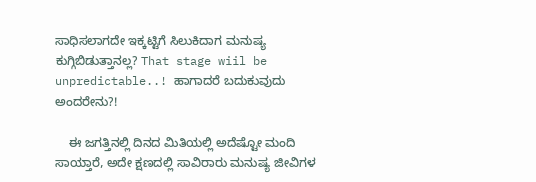ಸಾಧಿಸಲಾಗದೇ ಇಕ್ಕಟ್ಟಿಗೆ ಸಿಲುಕಿದಾಗ ಮನುಷ್ಯ ಕುಗ್ಗಿಬಿಡುತ್ತಾನಲ್ಲ? That stage wiil be unpredictable..! ಹಾಗಾದರೆ ಬದುಕುವುದು ಅಂದರೇನು?!

    ಈ ಜಗತ್ತಿನಲ್ಲಿ ದಿನದ ಮಿತಿಯಲ್ಲಿ ಅದೆಷ್ಟೋ ಮಂದಿ ಸಾಯ್ತಾರೆ, ಅದೇ ಕ್ಷಣದಲ್ಲಿ ಸಾವಿರಾರು ಮನುಷ್ಯ ಜೀವಿಗಳ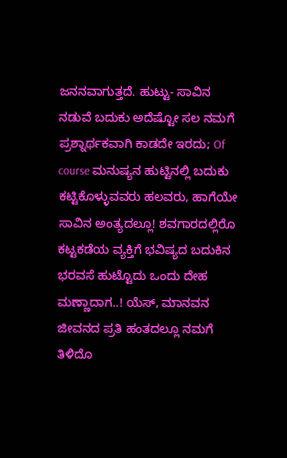ಜನನವಾಗುತ್ತದೆ. ಹುಟ್ಟು- ಸಾವಿನ ನಡುವೆ ಬದುಕು ಅದೆಷ್ಟೋ ಸಲ ನಮಗೆ ಪ್ರಶ್ನಾರ್ಥಕವಾಗಿ ಕಾಡದೇ ಇರದು; Of course ಮನುಷ್ಯನ ಹುಟ್ಟಿನಲ್ಲಿ ಬದುಕು ಕಟ್ಟಿಕೊಳ್ಳುವವರು ಹಲವರು, ಹಾಗೆಯೇ ಸಾವಿನ ಅಂತ್ಯದಲ್ಲೂ! ಶವಗಾರದಲ್ಲಿರೊ ಕಟ್ಟಕಡೆಯ ವ್ಯಕ್ತಿಗೆ ಭವಿಷ್ಯದ ಬದುಕಿನ ಭರವಸೆ ಹುಟ್ಟೊದು ಒಂದು ದೇಹ ಮಣ್ಣಾದಾಗ‌..! ಯೆಸ್, ಮಾನವನ ಜೀವನದ ಪ್ರತಿ ಹಂತದಲ್ಲೂ ನಮಗೆ ತಿಳಿದೊ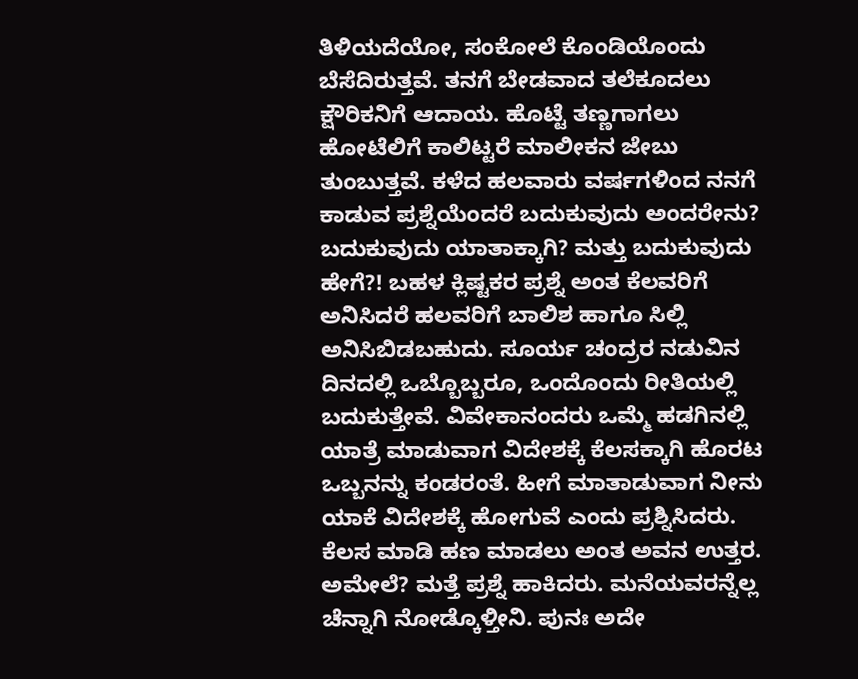ತಿಳಿಯದೆಯೋ, ಸಂಕೋಲೆ ಕೊಂಡಿಯೊಂದು ಬೆಸೆದಿರುತ್ತವೆ. ತನಗೆ ಬೇಡವಾದ ತಲೆಕೂದಲು ಕ್ಷೌರಿಕನಿಗೆ ಆದಾಯ. ಹೊಟ್ಟೆ ತಣ್ಣಗಾಗಲು ಹೋಟೆಲಿಗೆ ಕಾಲಿಟ್ಟರೆ ಮಾಲೀಕನ ಜೇಬು ತುಂಬುತ್ತವೆ. ಕಳೆದ ಹಲವಾರು ವರ್ಷಗಳಿಂದ ನನಗೆ ಕಾಡುವ ಪ್ರಶ್ನೆಯೆಂದರೆ ಬದುಕುವುದು ಅಂದರೇನು? ಬದುಕುವುದು ಯಾತಾಕ್ಕಾಗಿ? ಮತ್ತು ಬದುಕುವುದು ಹೇಗೆ?! ಬಹಳ ಕ್ಲಿಷ್ಟಕರ ಪ್ರಶ್ನೆ ಅಂತ ಕೆಲವರಿಗೆ ಅನಿಸಿದರೆ ಹಲವರಿಗೆ ಬಾಲಿಶ ಹಾಗೂ ಸಿಲ್ಲಿ ಅನಿಸಿಬಿಡಬಹುದು. ಸೂರ್ಯ ಚಂದ್ರರ ನಡುವಿನ ದಿನದಲ್ಲಿ ಒಬ್ಬೊಬ್ಬರೂ, ಒಂದೊಂದು ರೀತಿಯಲ್ಲಿ ಬದುಕುತ್ತೇವೆ. ವಿವೇಕಾನಂದರು ಒಮ್ಮೆ ಹಡಗಿನಲ್ಲಿ ಯಾತ್ರೆ ಮಾಡುವಾಗ ವಿದೇಶಕ್ಕೆ ಕೆಲಸಕ್ಕಾಗಿ ಹೊರಟ ಒಬ್ಬನನ್ನು ಕಂಡರಂತೆ. ಹೀಗೆ ಮಾತಾಡುವಾಗ ನೀನು ಯಾಕೆ ವಿದೇಶಕ್ಕೆ ಹೋಗುವೆ ಎಂದು ಪ್ರಶ್ನಿಸಿದರು. ಕೆಲಸ ಮಾಡಿ ಹಣ ಮಾಡಲು ಅಂತ ಅವನ ಉತ್ತರ. ಅಮೇಲೆ‌? ಮತ್ತೆ ಪ್ರಶ್ನೆ ಹಾಕಿದರು. ಮನೆಯವರನ್ನೆಲ್ಲ‌ ಚೆನ್ನಾಗಿ ನೋಡ್ಕೊಳ್ತೀನಿ. ಪುನಃ ಅದೇ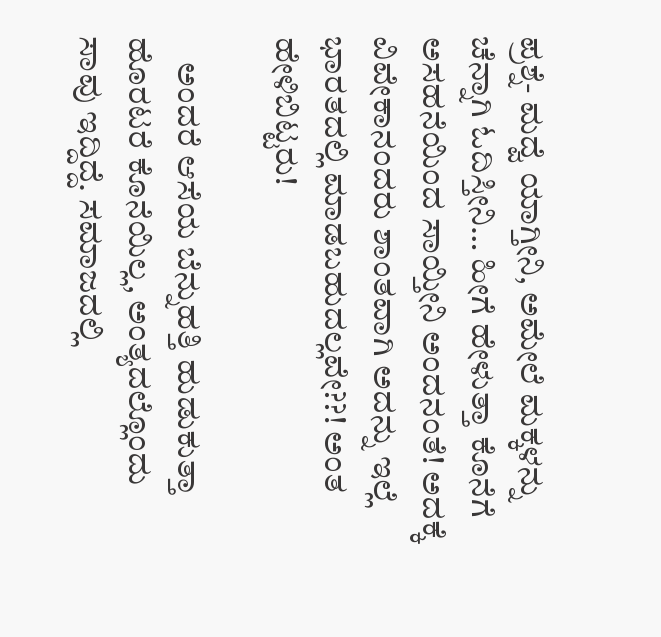ಪ್ರಶ್ನೆ- ಮದ್ವೆ ಯಾಗ್ತೀನಿ, ಅಮೇಲೆ ಮಕ್ಕಳನ್ನು ಚೆನ್ನಾಗಿ ಓದಿಸ್ತೀನಿ… ಹೀಗೆ ಹೇಳುತ್ತಾ ಕೊನೆಗೆ ಅಸಹನೆಯಿಂದ ಸಾಯ್ತೀನಿ ಅಂದನಂತೆ! ಅದಕ್ಕೆ ವಿವೇಕಾನಂದರು ಶಾಂತವಾಗಿ ಅದನ್ನು ಇಲ್ಲೆ ಭಾರತದಲ್ಲಿ ಮಾಡಬಹುದಲ್ಲವೇ??! ಅಂತ ಹೇಳಿಬಿಟ್ಟರು!

    ಅಂದರೆ ಆಸೆಯ ಬೆನ್ನುಹತ್ತಿ ಹುಡುಕುತ್ತಾ ಹೊರಟರೆ ಕೊನೆಯಿಲ್ಲ, ಅಂತ್ಯದಲ್ಲೊಂದು ಸಾವು ಇದ್ದಿದ್ದೆ. ಸಮಾಜದಲ್ಲಿ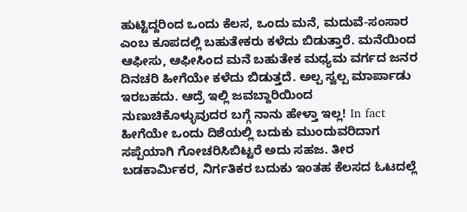ಹುಟ್ಟಿದ್ದರಿಂದ ಒಂದು‌ ಕೆಲಸ, ಒಂದು ಮನೆ, ಮದುವೆ-ಸಂಸಾರ ಎಂಬ ಕೂಪದಲ್ಲಿ ಬಹುತೇಕರು ಕಳೆದು ಬಿಡುತ್ತಾರೆ. ಮನೆಯಿಂದ ಆಫೀಸು, ಆಫೀಸಿಂದ ಮನೆ ಬಹುತೇಕ ಮಧ್ಯಮ ವರ್ಗದ ಜನರ ದಿನಚರಿ ಹೀಗೆಯೇ ಕಳೆದು ಬಿಡುತ್ತದೆ. ಅಲ್ಪ ಸ್ವಲ್ಪ ಮಾರ್ಪಾಡು ಇರಬಹದು. ಆದ್ರೆ ಇಲ್ಲಿ ಜವಬ್ದಾರಿಯಿಂದ ನುಣುಚಿಕೊಳ್ಳುವುದರ ಬಗ್ಗೆ ನಾನು ಹೇಳ್ತಾ ಇಲ್ಲ! In fact ಹೀಗೆಯೇ ಒಂದು ದಿಶೆಯಲ್ಲಿ ಬದುಕು ಮುಂದುವರಿದಾಗ ಸಪ್ಪೆಯಾಗಿ ಗೋಚರಿಸಿಬಿಟ್ಟರೆ ಅದು ಸಹಜ. ತೀರ‌ ಬಡಕಾರ್ಮಿಕರ, ನಿರ್ಗತಿಕರ ಬದುಕು ‌ಇಂತಹ ಕೆಲಸದ ಓಟದಲ್ಲೆ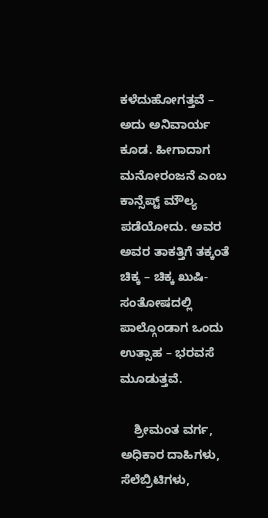ಕಳೆದುಹೋಗತ್ತವೆ – ಅದು ಅನಿವಾರ್ಯ ಕೂಡ. ಹೀಗಾದಾಗ ಮನೋರಂಜನೆ ಎಂಬ ಕಾನ್ಸೆಪ್ಟ್ ಮೌಲ್ಯ ಪಡೆಯೋದು. ಅವರ ಅವರ ತಾಕತ್ತಿಗೆ ತಕ್ಕಂತೆ ಚಿಕ್ಕ – ಚಿಕ್ಕ ಖುಷಿ- ಸಂತೋಷದಲ್ಲಿ ಪಾಲ್ಗೊಂಡಾಗ ಒಂದು ಉತ್ಸಾಹ – ಭರವಸೆ ಮೂಡುತ್ತವೆ.

    ಶ್ರೀಮಂತ ವರ್ಗ, ಅಧಿಕಾರ ದಾಹಿಗಳು, ಸೆಲೆಬ್ರಿಟಿಗಳು,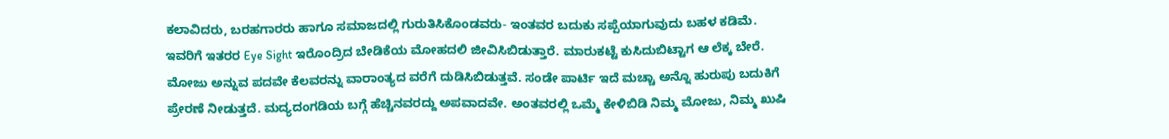ಕಲಾವಿದರು, ಬರಹಗಾರರು ಹಾಗೂ ಸಮಾಜದಲ್ಲಿ ಗುರುತಿಸಿಕೊಂಡವರು- ಇಂತವರ ‌ಬದುಕು ಸಪ್ಪೆಯಾಗುವುದು ಬಹಳ‌ ಕಡಿಮೆ. ಇವರಿಗೆ ಇತರರ Eye Sight ಇರೊಂದ್ರಿದ ಬೇಡಿಕೆಯ ಮೋಹದಲಿ ಜೀವಿಸಿಬಿಡುತ್ತಾರೆ. ಮಾರುಕಟ್ಟೆ ಕುಸಿದುಬಿಟ್ಟಾಗ ಆ ಲೆಕ್ಕ ಬೇರೆ. ಮೋಜು ಅನ್ನುವ ಪದವೇ‌ ಕೆಲವರನ್ನು ವಾರಾಂತ್ಯದ ವರೆಗೆ ದುಡಿಸಿಬಿಡುತ್ತವೆ. ಸಂಡೇ ಪಾರ್ಟಿ‌‌ ಇದೆ ಮಚ್ಚಾ ಅನ್ನೊ‌ ಹುರುಪು ಬದುಕಿಗೆ ಪ್ರೇರಣೆ ನೀಡುತ್ತದೆ. ಮದ್ಯದಂಗಡಿಯ ಬಗ್ಗೆ ಹೆಚ್ಚಿನವರದ್ದು ಅಪವಾದವೇ. ಅಂತವರಲ್ಲಿ ಒಮ್ಮೆ ಕೇಳಿಬಿಡಿ ನಿಮ್ಮ ಮೋಜು, ನಿಮ್ಮ ಖುಷಿ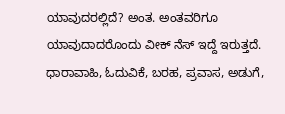ಯಾವುದರಲ್ಲಿದೆ? ಅಂತ. ಅಂತವರಿಗೂ ಯಾವುದಾದರೊಂದು ವೀಕ್ ನೆಸ್ ಇದ್ದೆ ಇರುತ್ತದೆ. ಧಾರಾವಾಹಿ, ಓದುವಿಕೆ, ಬರಹ, ಪ್ರವಾಸ, ಅಡುಗೆ,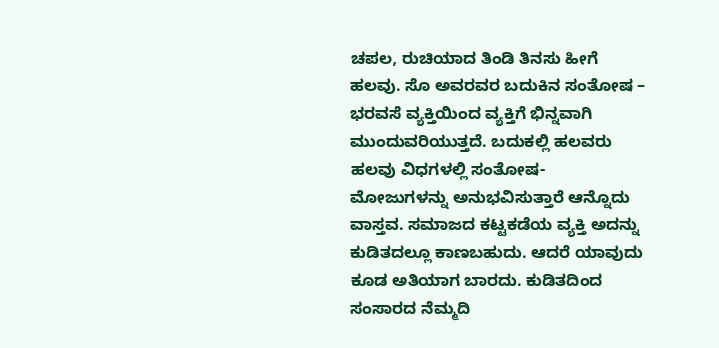ಚಪಲ, ರುಚಿಯಾದ ತಿಂಡಿ ತಿನಸು ಹೀಗೆ ಹಲವು. ಸೊ ಅವರವರ ಬದುಕಿನ ಸಂತೋಷ – ಭರವಸೆ ವ್ಯಕ್ತಿಯಿಂದ ವ್ಯಕ್ತಿಗೆ ಭಿನ್ನವಾಗಿ ಮುಂದುವರಿಯುತ್ತದೆ. ಬದುಕಲ್ಲಿ ಹಲವರು ಹಲವು ವಿಧಗಳಲ್ಲಿ ಸಂತೋಷ- ಮೋಜುಗಳನ್ನು ಅನುಭವಿಸುತ್ತಾರೆ ಆನ್ನೊದು ವಾಸ್ತವ. ಸಮಾಜದ ಕಟ್ಟಕಡೆಯ ವ್ಯಕ್ತಿ ಅದನ್ನು ಕುಡಿತದಲ್ಲೂ‌ ಕಾಣಬಹುದು. ಆದರೆ ಯಾವುದು ಕೂಡ ಅತಿಯಾಗ ಬಾರದು. ಕುಡಿತದಿಂದ ಸಂಸಾರದ ನೆಮ್ಮದಿ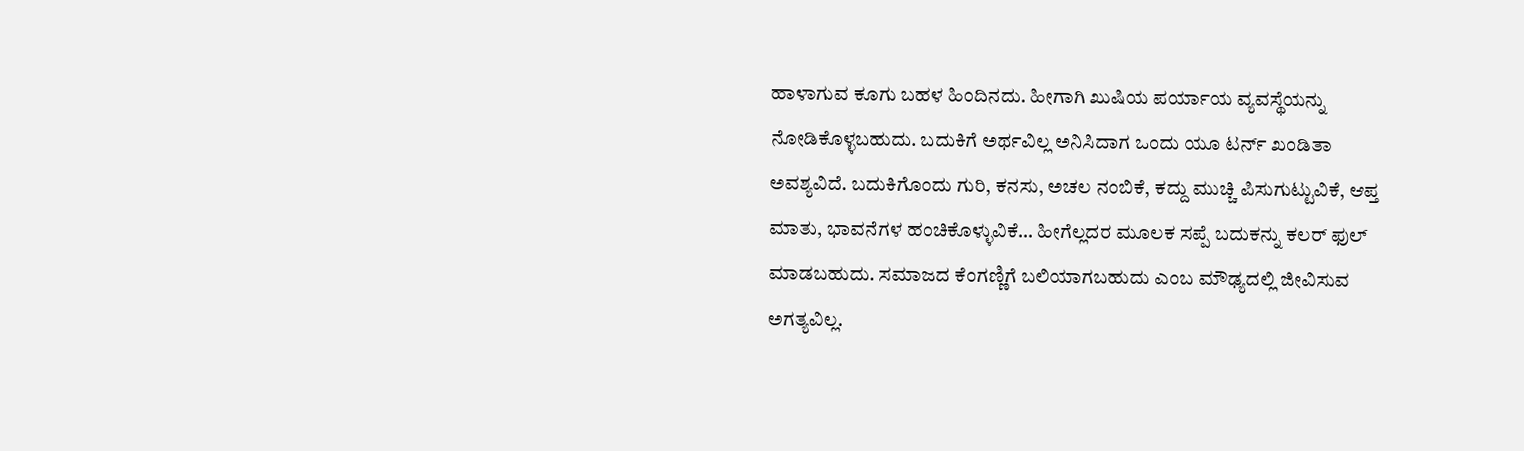ಹಾಳಾಗುವ ಕೂಗು ಬಹಳ ಹಿಂದಿನದು. ಹೀಗಾಗಿ ಖುಷಿಯ ಪರ್ಯಾಯ ವ್ಯವಸ್ಥೆಯನ್ನು ನೋಡಿಕೊಳ್ಳಬಹುದು. ಬದುಕಿಗೆ ಅರ್ಥವಿಲ್ಲ ಅನಿಸಿದಾಗ ಒಂದು ಯೂ ಟರ್ನ್ ಖಂಡಿತಾ ಅವಶ್ಯವಿದೆ‌. ಬದುಕಿಗೊಂದು ಗುರಿ, ಕನಸು, ಅಚಲ ನಂಬಿಕೆ, ಕದ್ದು ಮುಚ್ಚಿ ಪಿಸುಗುಟ್ಟುವಿಕೆ, ಆಪ್ತ ಮಾತು, ಭಾವನೆಗಳ ಹಂಚಿಕೊಳ್ಳುವಿಕೆ… ಹೀಗೆಲ್ಲದರ ಮೂಲಕ ಸಪ್ಪೆ ಬದುಕನ್ನು ಕಲರ್ ಫುಲ್‌ ಮಾಡಬಹುದು. ಸಮಾಜದ ಕೆಂಗಣ್ಣಿಗೆ ಬಲಿಯಾಗಬಹುದು ಎಂಬ ಮೌಢ್ಯದಲ್ಲಿ ಜೀವಿಸುವ ಅಗತ್ಯವಿಲ್ಲ.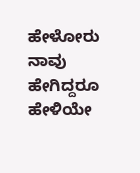ಹೇಳೋರು ನಾವು ಹೇಗಿದ್ದರೂ ಹೇಳಿಯೇ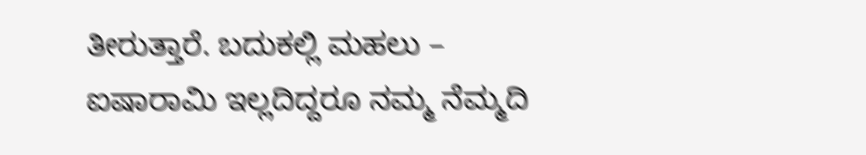ತೀರುತ್ತಾರೆ. ಬದುಕಲ್ಲಿ ಮಹಲು – ಐಷಾರಾಮಿ ಇಲ್ಲದಿದ್ದರೂ ನಮ್ಮ ನೆಮ್ಮದಿ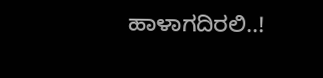ಹಾಳಾಗದಿರಲಿ..!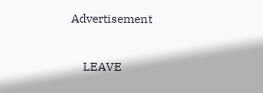Advertisement

    LEAVE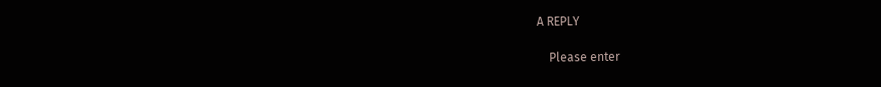A REPLY

    Please enter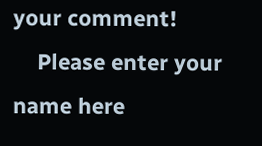your comment!
    Please enter your name here